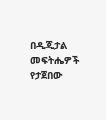በዲጂታል መፍትሔዎች የታጀበው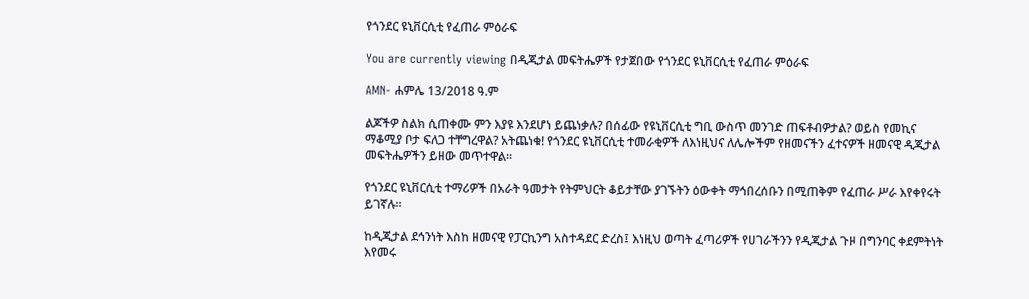የጎንደር ዩኒቨርሲቲ የፈጠራ ምዕራፍ

You are currently viewing በዲጂታል መፍትሔዎች የታጀበው የጎንደር ዩኒቨርሲቲ የፈጠራ ምዕራፍ

AMN- ሐምሌ 13/2018 ዓ.ም

ልጆችዎ ስልክ ሲጠቀሙ ምን እያዩ እንደሆነ ይጨነቃሉ? በሰፊው የዩኒቨርሲቲ ግቢ ውስጥ መንገድ ጠፍቶብዎታል? ወይስ የመኪና ማቆሚያ ቦታ ፍለጋ ተቸግረዋል? አትጨነቁ! የጎንደር ዩኒቨርሲቲ ተመራቂዎች ለእነዚህና ለሌሎችም የዘመናችን ፈተናዎች ዘመናዊ ዲጂታል መፍትሔዎችን ይዘው መጥተዋል።

የጎንደር ዩኒቨርሲቲ ተማሪዎች በአራት ዓመታት የትምህርት ቆይታቸው ያገኙትን ዕውቀት ማኅበረሰቡን በሚጠቅም የፈጠራ ሥራ እየቀየሩት ይገኛሉ።

ከዲጂታል ደኅንነት እስከ ዘመናዊ የፓርኪንግ አስተዳደር ድረስ፤ እነዚህ ወጣት ፈጣሪዎች የሀገራችንን የዲጂታል ጉዞ በግንባር ቀደምትነት እየመሩ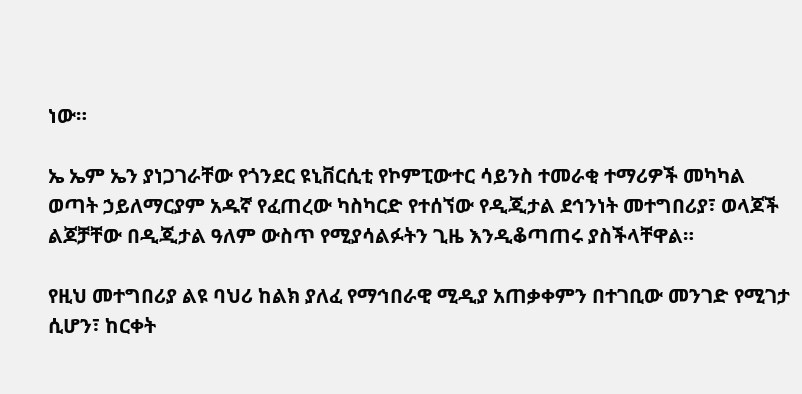ነው።

ኤ ኤም ኤን ያነጋገራቸው የጎንደር ዩኒቨርሲቲ የኮምፒውተር ሳይንስ ተመራቂ ተማሪዎች መካካል ወጣት ኃይለማርያም አዱኛ የፈጠረው ካስካርድ የተሰኘው የዲጂታል ደኅንነት መተግበሪያ፣ ወላጆች ልጆቻቸው በዲጂታል ዓለም ውስጥ የሚያሳልፉትን ጊዜ እንዲቆጣጠሩ ያስችላቸዋል።

የዚህ መተግበሪያ ልዩ ባህሪ ከልክ ያለፈ የማኅበራዊ ሚዲያ አጠቃቀምን በተገቢው መንገድ የሚገታ ሲሆን፣ ከርቀት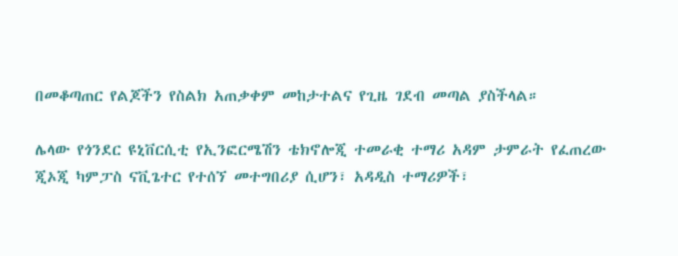በመቆጣጠር የልጆችን የስልክ አጠቃቀም መከታተልና የጊዜ ገደብ መጣል ያስችላል።

ሌላው የጎንደር ዩኒቨርሲቲ የኢንፎርሜሽን ቴክኖሎጂ ተመራቂ ተማሪ አዳም ታምራት የፈጠረው ጂኦጂ ካምፓስ ናቪጌተር የተሰኘ መተግበሪያ ሲሆን፣ አዳዲስ ተማሪዎች፣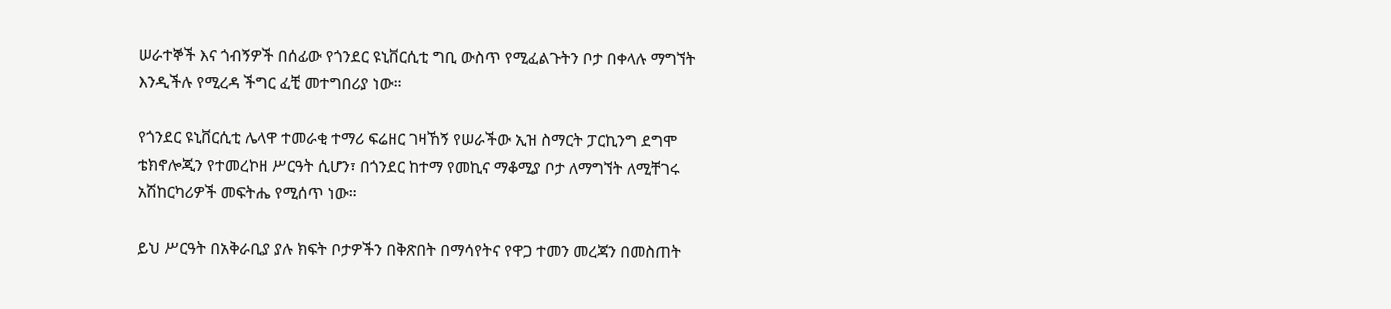ሠራተኞች እና ጎብኝዎች በሰፊው የጎንደር ዩኒቨርሲቲ ግቢ ውስጥ የሚፈልጉትን ቦታ በቀላሉ ማግኘት እንዲችሉ የሚረዳ ችግር ፈቺ መተግበሪያ ነው።

የጎንደር ዩኒቨርሲቲ ሌላዋ ተመራቂ ተማሪ ፍሬዘር ገዛኸኝ የሠራችው ኢዝ ስማርት ፓርኪንግ ደግሞ ቴክኖሎጂን የተመረኮዘ ሥርዓት ሲሆን፣ በጎንደር ከተማ የመኪና ማቆሚያ ቦታ ለማግኘት ለሚቸገሩ አሽከርካሪዎች መፍትሔ የሚሰጥ ነው።

ይህ ሥርዓት በአቅራቢያ ያሉ ክፍት ቦታዎችን በቅጽበት በማሳየትና የዋጋ ተመን መረጃን በመስጠት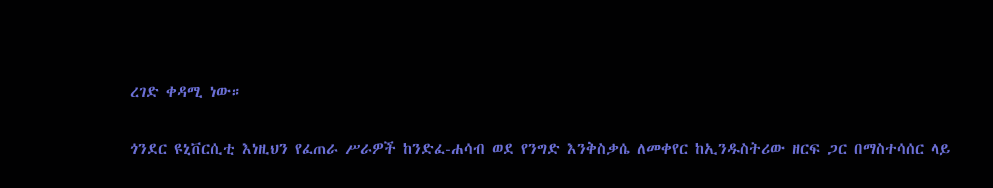ረገድ ቀዳሚ ነው።

ጎንደር ዩኒቨርሲቲ እነዚህን የፈጠራ ሥራዎች ከንድፈ-ሐሳብ ወደ የንግድ እንቅስቃሴ ለመቀየር ከኢንዱስትሪው ዘርፍ ጋር በማስተሳሰር ላይ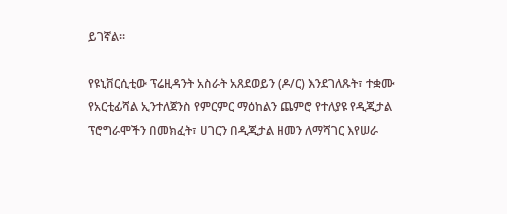ይገኛል።

የዩኒቨርሲቲው ፕሬዚዳንት አስራት አጸደወይን (ዶ/ር) እንደገለጹት፣ ተቋሙ የአርቲፊሻል ኢንተለጀንስ የምርምር ማዕከልን ጨምሮ የተለያዩ የዲጂታል ፕሮግራሞችን በመክፈት፣ ሀገርን በዲጂታል ዘመን ለማሻገር እየሠራ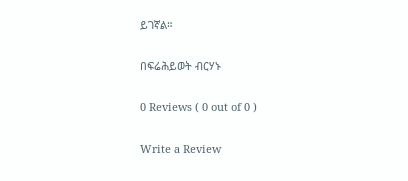ይገኛል።

በፍሬሕይወት ብርሃኑ

0 Reviews ( 0 out of 0 )

Write a Review